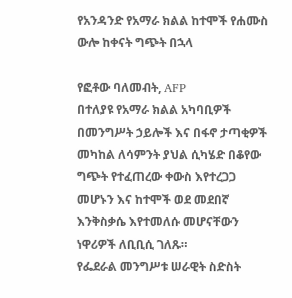የአንዳንድ የአማራ ክልል ከተሞች የሐሙስ ውሎ ከቀናት ግጭት በኋላ

የፎቶው ባለመብት, AFP
በተለያዩ የአማራ ክልል አካባቢዎች በመንግሥት ኃይሎች እና በፋኖ ታጣቂዎች መካከል ለሳምንት ያህል ሲካሄድ በቆየው ግጭት የተፈጠረው ቀውስ እየተረጋጋ መሆኑን እና ከተሞች ወደ መደበኛ እንቅስቃሴ እየተመለሱ መሆናቸውን ነዋሪዎች ለቢቢሲ ገለጹ።
የፌደራል መንግሥቱ ሠራዊት ስድስት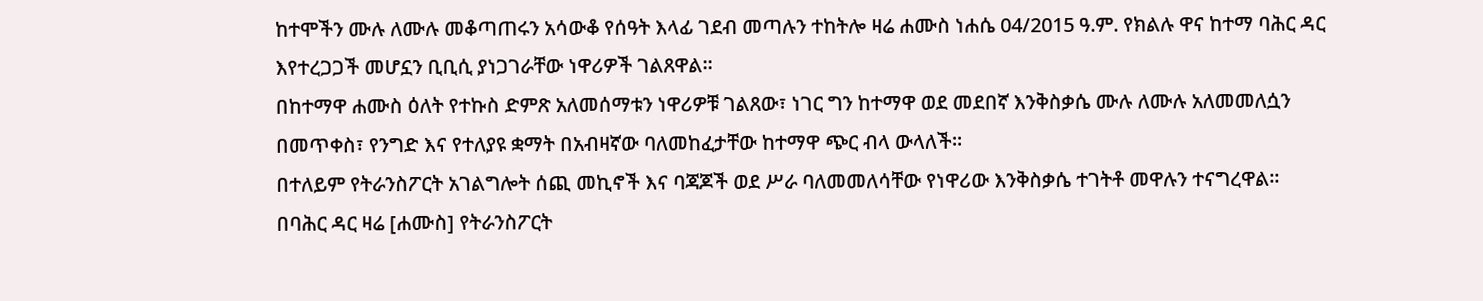ከተሞችን ሙሉ ለሙሉ መቆጣጠሩን አሳውቆ የሰዓት እላፊ ገደብ መጣሉን ተከትሎ ዛሬ ሐሙስ ነሐሴ 04/2015 ዓ.ም. የክልሉ ዋና ከተማ ባሕር ዳር እየተረጋጋች መሆኗን ቢቢሲ ያነጋገራቸው ነዋሪዎች ገልጸዋል።
በከተማዋ ሐሙስ ዕለት የተኩስ ድምጽ አለመሰማቱን ነዋሪዎቹ ገልጸው፣ ነገር ግን ከተማዋ ወደ መደበኛ እንቅስቃሴ ሙሉ ለሙሉ አለመመለሷን በመጥቀስ፣ የንግድ እና የተለያዩ ቋማት በአብዛኛው ባለመከፈታቸው ከተማዋ ጭር ብላ ውላለች።
በተለይም የትራንስፖርት አገልግሎት ሰጪ መኪኖች እና ባጃጆች ወደ ሥራ ባለመመለሳቸው የነዋሪው እንቅስቃሴ ተገትቶ መዋሉን ተናግረዋል።
በባሕር ዳር ዛሬ [ሐሙስ] የትራንስፖርት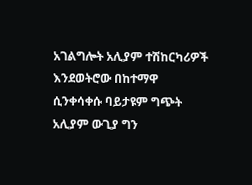አገልግሎት አሊያም ተሽከርካሪዎች እንደወትሮው በከተማዋ ሲንቀሳቀሱ ባይታዩም ግጭት አሊያም ውጊያ ግን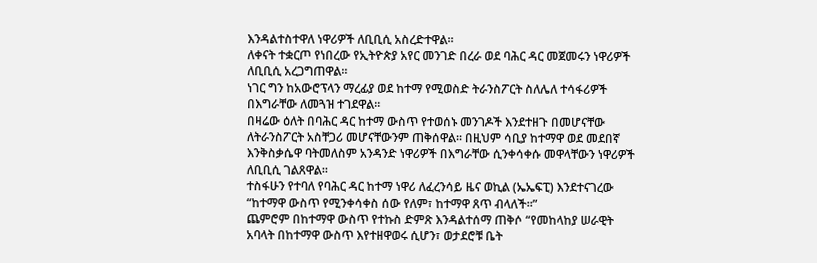እንዳልተስተዋለ ነዋሪዎች ለቢቢሲ አስረድተዋል።
ለቀናት ተቋርጦ የነበረው የኢትዮጵያ አየር መንገድ በረራ ወደ ባሕር ዳር መጀመሩን ነዋሪዎች ለቢቢሲ አረጋግጠዋል።
ነገር ግን ከአውሮፕላን ማረፊያ ወደ ከተማ የሚወስድ ትራንስፖርት ስለሌለ ተሳፋሪዎች በእግራቸው ለመጓዝ ተገደዋል።
በዛሬው ዕለት በባሕር ዳር ከተማ ውስጥ የተወሰኑ መንገዶች እንደተዘጉ በመሆናቸው ለትራንስፖርት አስቸጋሪ መሆናቸውንም ጠቅሰዋል። በዚህም ሳቢያ ከተማዋ ወደ መደበኛ እንቅስቃሴዋ ባትመለስም አንዳንድ ነዋሪዎች በእግራቸው ሲንቀሳቀሱ መዋላቸውን ነዋሪዎች ለቢቢሲ ገልጸዋል።
ተስፋሁን የተባለ የባሕር ዳር ከተማ ነዋሪ ለፈረንሳይ ዜና ወኪል (ኤኤፍፒ) እንደተናገረው “ከተማዋ ውስጥ የሚንቀሳቀስ ሰው የለም፣ ከተማዋ ጸጥ ብላለች።”
ጨምሮም በከተማዋ ውስጥ የተኩስ ድምጽ እንዳልተሰማ ጠቅሶ “የመከላከያ ሠራዊት አባላት በከተማዋ ውስጥ እየተዘዋወሩ ሲሆን፣ ወታደሮቹ ቤት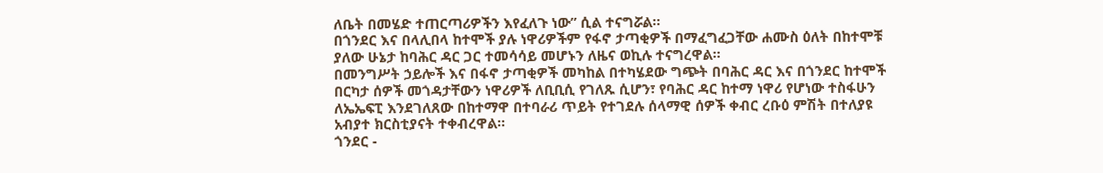ለቤት በመሄድ ተጠርጣሪዎችን እየፈለጉ ነው” ሲል ተናግሯል።
በጎንደር እና በላሊበላ ከተሞች ያሉ ነዋሪዎችም የፋኖ ታጣቂዎች በማፈግፈጋቸው ሐሙስ ዕለት በከተሞቹ ያለው ሁኔታ ከባሕር ዳር ጋር ተመሳሳይ መሆኑን ለዜና ወኪሉ ተናግረዋል።
በመንግሥት ኃይሎች እና በፋኖ ታጣቂዎች መካከል በተካሄደው ግጭት በባሕር ዳር እና በጎንደር ከተሞች በርካታ ሰዎች መጎዳታቸውን ነዋሪዎች ለቢቢሲ የገለጹ ሲሆን፣ የባሕር ዳር ከተማ ነዋሪ የሆነው ተስፋሁን ለኤኤፍፒ እንደገለጸው በከተማዋ በተባራሪ ጥይት የተገደሉ ሰላማዊ ሰዎች ቀብር ረቡዕ ምሽት በተለያዩ አብያተ ክርስቲያናት ተቀብረዋል።
ጎንደር -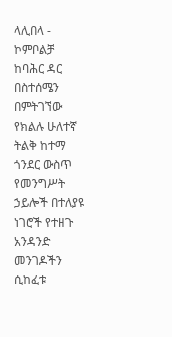ላሊበላ - ኮምቦልቻ
ከባሕር ዳር በስተሰሜን በምትገኘው የክልሉ ሁለተኛ ትልቅ ከተማ ጎንደር ውስጥ የመንግሥት ኃይሎች በተለያዩ ነገሮች የተዘጉ አንዳንድ መንገዶችን ሲከፈቱ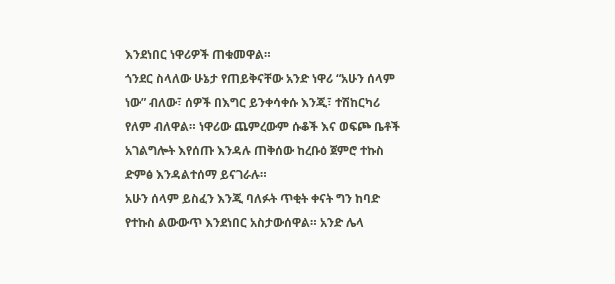እንደነበር ነዋሪዎች ጠቁመዋል።
ጎንደር ስላለው ሁኔታ የጠይቅናቸው አንድ ነዋሪ “አሁን ሰላም ነው” ብለው፣ ሰዎች በእግር ይንቀሳቀሱ እንጂ፣ ተሽከርካሪ የለም ብለዋል። ነዋሪው ጨምረውም ሱቆች እና ወፍጮ ቤቶች አገልግሎት እየሰጡ እንዳሉ ጠቅሰው ከረቡዕ ጀምሮ ተኩስ ድምፅ እንዳልተሰማ ይናገራሉ።
አሁን ሰላም ይስፈን እንጂ ባለፉት ጥቂት ቀናት ግን ከባድ የተኩስ ልውውጥ እንደነበር አስታውሰዋል። አንድ ሌላ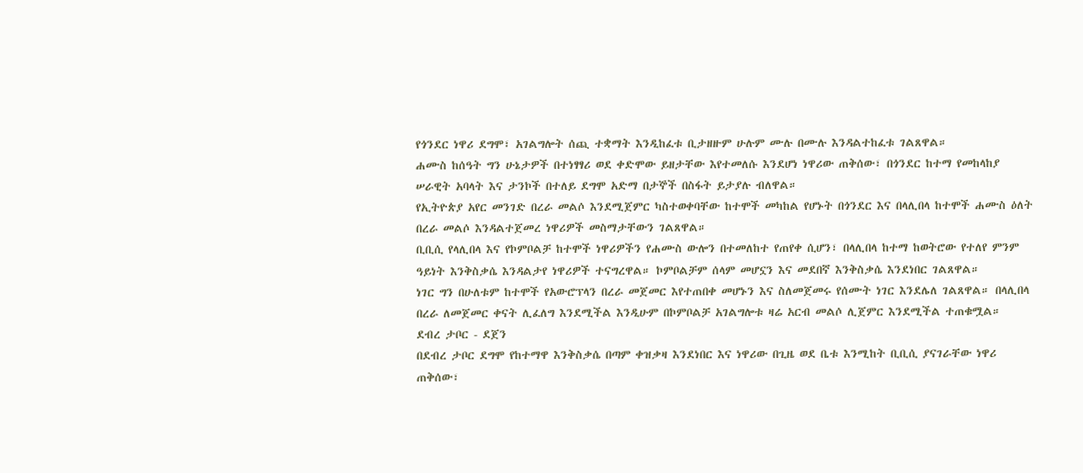የጎንደር ነዋሪ ደግሞ፣ አገልግሎት ሰጪ ተቋማት እንዲከፈቱ ቢታዘዙም ሁሉም ሙሉ በሙሉ እንዳልተከፈቱ ገልጸዋል።
ሐሙስ ከሰዓት ግን ሁኔታዎች በተነፃፃሪ ወደ ቀድሞው ይዘታቸው እየተመለሱ እንደሆነ ነዋሪው ጠቅሰው፣ በጎንደር ከተማ የመከላከያ ሠራዊት አባላት እና ታንኮች በተለይ ደግሞ አድማ በታኞች በስፋት ይታያሉ ብለዋል።
የኢትዮጵያ አየር መንገድ በረራ መልሶ እንደሚጀምር ካስተወቀባቸው ከተሞች መካከል የሆኑት በጎንደር እና በላሊበላ ከተሞች ሐሙስ ዕለት በረራ መልሶ እንዳልተጀመረ ነዋሪዎች መስማታቸውን ገልጸዋል።
ቢቢሲ የላሊበላ እና የኮምቦልቻ ከተሞች ነዋሪዎችን የሐሙስ ውሎን በተመለከተ የጠየቀ ሲሆን፣ በላሊበላ ከተማ ከወትሮው የተለየ ምንም ዓይነት እንቅስቃሴ እንዳልታየ ነዋሪዎች ተናግረዋል። ኮምቦልቻም ሰላም መሆኗን እና መደበኛ እንቅስቃሴ እንደነበር ገልጸዋል።
ነገር ግን በሁለቱም ከተሞች የአውሮፕላን በረራ መጀመር እየተጠበቀ መሆኑን እና ስለመጀመሩ የሰሙት ነገር እንደሌለ ገልጸዋል። በላሊበላ በረራ ለመጀመር ቀናት ሊፈለግ እንደሚችል እንዲሁም በኮምቦልቻ አገልግሎቱ ዛሬ አርብ መልሶ ሊጀምር እንደሚችል ተጠቁሟል።
ደብረ ታቦር - ደጀን
በደብረ ታቦር ደግሞ የከተማዋ እንቅስቃሴ በጣም ቀዝቃዛ እንደነበር እና ነዋሪው በጊዜ ወደ ቤቱ እንሚከት ቢቢሲ ያናገራቸው ነዋሪ ጠቅሰው፣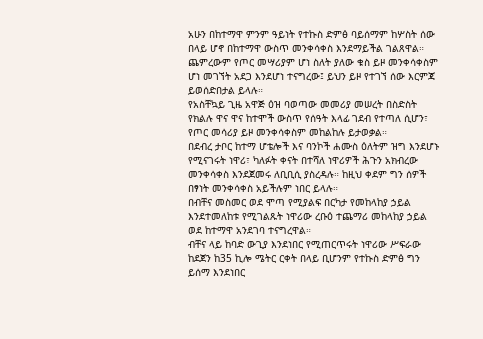አሁን በከተማዋ ምንም ዓይነት የተኩስ ድምፅ ባይሰማም ከሦስት ሰው በላይ ሆኖ በከተማዋ ውስጥ መንቀሳቀስ እንደማይችል ገልጸዋል።
ጨምረውም የጦር መሣሪያም ሆነ ስለት ያለው ቁስ ይዞ መንቀሳቀስም ሆነ መገኘት አደጋ እንደሆነ ተናግረው፤ ይህን ይዞ የተገኘ ሰው እርምጃ ይወሰድበታል ይላሉ።
የአስቸኳይ ጊዜ አዋጅ ዕዝ ባወጣው መመሪያ መሠረት በስድስት የክልሉ ዋና ዋና ከተሞች ውስጥ የሰዓት እላፊ ገደብ የተጣለ ሲሆን፣ የጦር መሳሪያ ይዞ መንቀሳቀስም መከልከሉ ይታወቃል።
በደብረ ታቦር ከተማ ሆቴሎች እና ባንኮች ሐሙስ ዕለትም ዝግ እንደሆኑ የሚናገሩት ነዋሪ፣ ካለፉት ቀናት በተሻለ ነዋሪዎች ሕጉን አክብረው መንቀሳቀስ እንደጀመሩ ለቢቢሲ ያስረዳሉ። ከዚህ ቀደም ግን ሰዎች በፃነት መንቀሳቀስ አይችሉም ነበር ይላሉ።
በብቸና መስመር ወደ ሞጣ የሚያልፍ በርካታ የመከላከያ ኃይል እንደተመለከቱ የሚገልጹት ነዋሪው ረቡዕ ተጨማሪ መከላከያ ኃይል ወደ ከተማዋ አንደገባ ተናግረዋል።
ብቸና ላይ ከባድ ውጊያ እንደነበር የሚጠርጥሩት ነዋሪው ሥፍራው ከደጀን ከ35 ኪሎ ሜትር ርቀት በላይ ቢሆንም የተኩስ ድምፅ ግን ይሰማ እንደነበር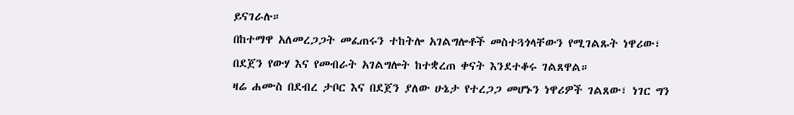ይናገራሉ።
በከተማዋ አለመረጋጋት መፈጠሩን ተከትሎ አገልግሎቶች መስተጓጎላቸውን የሚገልጹት ነዋሪው፣ በደጀን የውሃ እና የመብራት አገልግሎት ከተቋረጠ ቀናት እንደተቆሩ ገልጸዋል።
ዛሬ ሐሙስ በደብረ ታቦር እና በደጀን ያለው ሁኔታ የተረጋጋ መሆኑን ነዋሪዎች ገልጸው፣ ነገር ግን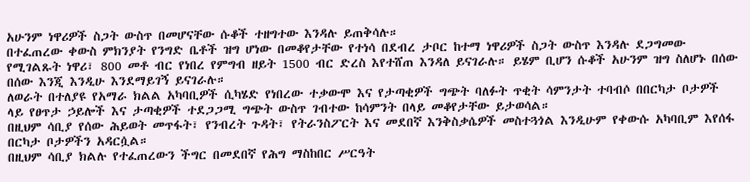አሁንም ነዋሪዎች ስጋት ውስጥ በመሆናቸው ሱቆች ተዘግተው እንዳሉ ይጠቅሳሉ።
በተፈጠረው ቀውስ ምክንያት የንግድ ቤቶች ዝግ ሆነው በመቆየታቸው የተነሳ በደብረ ታቦር ከተማ ነዋሪዎች ስጋት ውስጥ እንዳሉ ደጋግመው የሚገልጹት ነዋሪ፣ 800 መቶ ብር የነበረ የምግብ ዘይት 1500 ብር ድረስ እየተሸጠ እንዳለ ይናገራሉ። ይሄም ቢሆን ሱቆች አሁንም ዝግ ስለሆኑ በሰው በሰው እንጂ እንዲሁ እንደማይገኝ ይናገራሉ።
ለወራት በተለያዩ የአማራ ክልል አካባቢዎች ሲካሄድ የነበረው ተቃውሞ እና የታጣቂዎች ግጭት ባለፉት ጥቂት ሳምንታት ተባብሶ በበርካታ ቦታዎች ላይ የፀጥታ ኃይሎች እና ታጣቂዎች ተደጋጋሚ ግጭት ውስጥ ገብተው ከሳምንት በላይ መቆየታቸው ይታወሳል።
በዚህም ሳቢያ የሰው ሕይወት መጥፋት፣ የንብረት ጉዳት፣ የትራንስፖርት እና መደበኛ እንቅስቃሴዎች መስተጓጎል እንዲሁም የቀውሱ አካባቢም እየሰፋ በርካታ ቦታዎችን አዳርሷል።
በዚህም ሳቢያ ክልሉ የተፈጠረውን ችግር በመደበኛ የሕግ ማስከበር ሥርዓት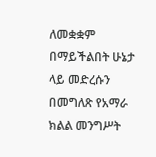ለመቋቋም በማይችልበት ሁኔታ ላይ መድረሱን በመግለጽ የአማራ ክልል መንግሥት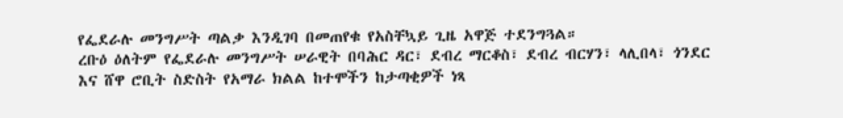የፌደራሉ መንግሥት ጣልቃ እንዲገባ በመጠየቁ የአስቸኳይ ጊዜ አዋጅ ተደንግጓል።
ረቡዕ ዕለትም የፌደራሉ መንግሥት ሠራዊት በባሕር ዳር፣ ደብረ ማርቆስ፣ ደብረ ብርሃን፣ ላሊበላ፣ ጎንደር እና ሸዋ ሮቢት ስድስት የአማራ ክልል ከተሞችን ከታጣቂዎች ነጻ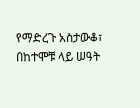የማድረጉ አስታውቆ፣ በከተሞቹ ላይ ሠዓት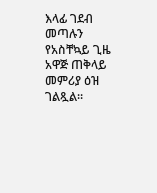እላፊ ገደብ መጣሉን የአስቸኳይ ጊዜ አዋጅ ጠቅላይ መምሪያ ዕዝ ገልጿል።